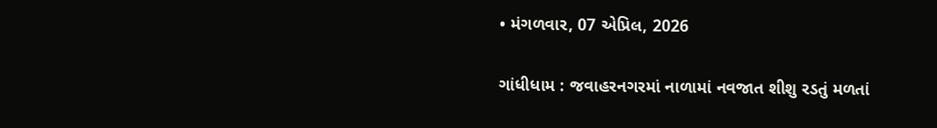• મંગળવાર, 07 એપ્રિલ, 2026

ગાંધીધામ : જવાહરનગરમાં નાળામાં નવજાત શીશુ રડતું મળતાં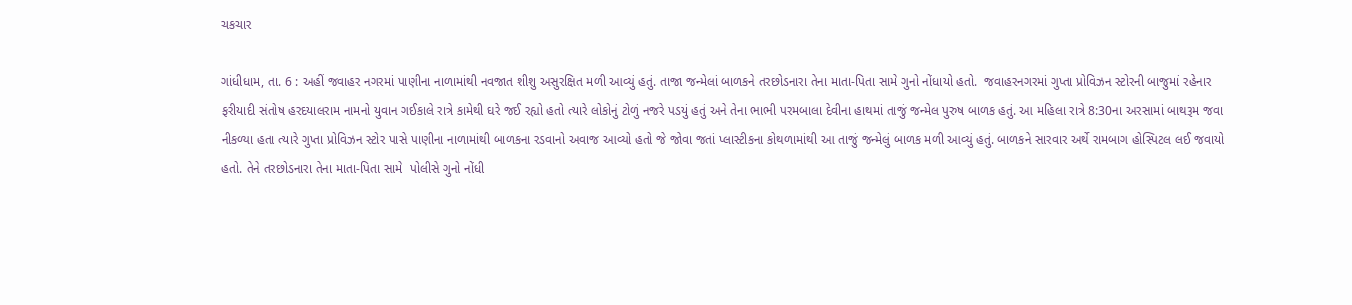ચકચાર

ગાંધીધામ, તા. 6 : અહીં જવાહર નગરમાં પાણીના નાળામાંથી નવજાત શીશુ અસુરક્ષિત મળી આવ્યું હતું. તાજા જન્મેલાં બાળકને તરછોડનારા તેના માતા-પિતા સામે ગુનો નોંધાયો હતો.  જવાહરનગરમાં ગુપ્તા પ્રોવિઝન સ્ટોરની બાજુમાં રહેનાર ફરીયાદી સંતોષ હરદયાલરામ નામનો યુવાન ગઈકાલે રાત્રે કામેથી ઘરે જઈ રહ્યો હતો ત્યારે લોકોનું ટોળું નજરે પડયું હતું અને તેના ભાભી પરમબાલા દેવીના હાથમાં તાજું જન્મેલ પુરુષ બાળક હતું. આ મહિલા રાત્રે 8:30ના અરસામાં બાથરૂમ જવા નીકળ્યા હતા ત્યારે ગુપ્તા પ્રોવિઝન સ્ટોર પાસે પાણીના નાળામાંથી બાળકના રડવાનો અવાજ આવ્યો હતો જે જોવા જતાં પ્લાસ્ટીકના કોથળામાંથી આ તાજું જન્મેલું બાળક મળી આવ્યું હતું. બાળકને સારવાર અર્થે રામબાગ હોસ્પિટલ લઈ જવાયો હતો. તેને તરછોડનારા તેના માતા-પિતા સામે  પોલીસે ગુનો નોંધી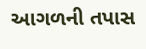આગળની તપાસ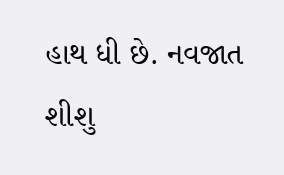હાથ ધી છે. નવજાત શીશુ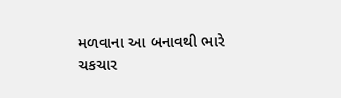મળવાના આ બનાવથી ભારે ચકચાર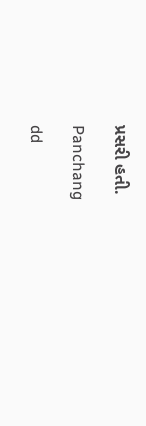પ્રસરી હતી.

Panchang

dd